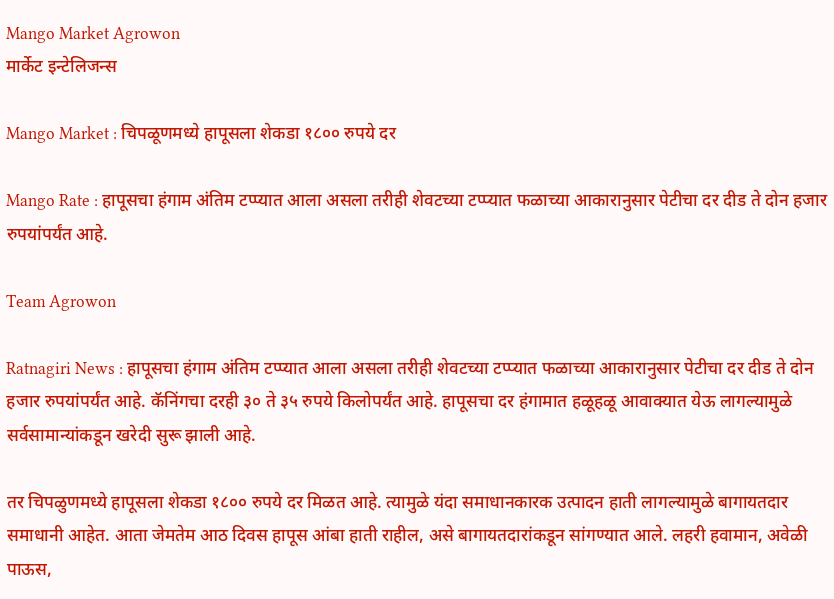Mango Market Agrowon
मार्केट इन्टेलिजन्स

Mango Market : चिपळूणमध्ये हापूसला शेकडा १८०० रुपये दर

Mango Rate : हापूसचा हंगाम अंतिम टप्प्यात आला असला तरीही शेवटच्या टप्प्यात फळाच्या आकारानुसार पेटीचा दर दीड ते दोन हजार रुपयांपर्यंत आहे.

Team Agrowon

Ratnagiri News : हापूसचा हंगाम अंतिम टप्प्यात आला असला तरीही शेवटच्या टप्प्यात फळाच्या आकारानुसार पेटीचा दर दीड ते दोन हजार रुपयांपर्यंत आहे. कॅनिंगचा दरही ३० ते ३५ रुपये किलोपर्यंत आहे. हापूसचा दर हंगामात हळूहळू आवाक्यात येऊ लागल्यामुळे सर्वसामान्यांकडून खरेदी सुरू झाली आहे.

तर चिपळुणमध्ये हापूसला शेकडा १८०० रुपये दर मिळत आहे. त्यामुळे यंदा समाधानकारक उत्पादन हाती लागल्यामुळे बागायतदार समाधानी आहेत. आता जेमतेम आठ दिवस हापूस आंबा हाती राहील, असे बागायतदारांकडून सांगण्यात आले. लहरी हवामान, अवेळी पाऊस,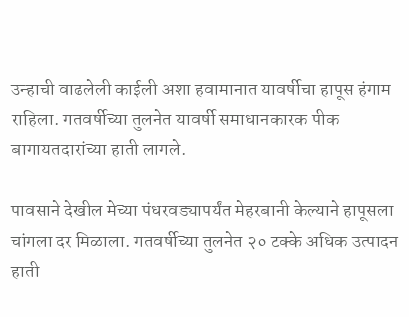उन्हाची वाढलेली काईली अशा हवामानात यावर्षीचा हापूस हंगाम राहिला. गतवर्षीच्या तुलनेत यावर्षी समाधानकारक पीक बागायतदारांच्या हाती लागले.

पावसाने देखील मेच्या पंधरवड्यापर्यंत मेहरबानी केल्याने हापूसला चांगला दर मिळाला. गतवर्षीच्या तुलनेत २० टक्के अधिक उत्पादन हाती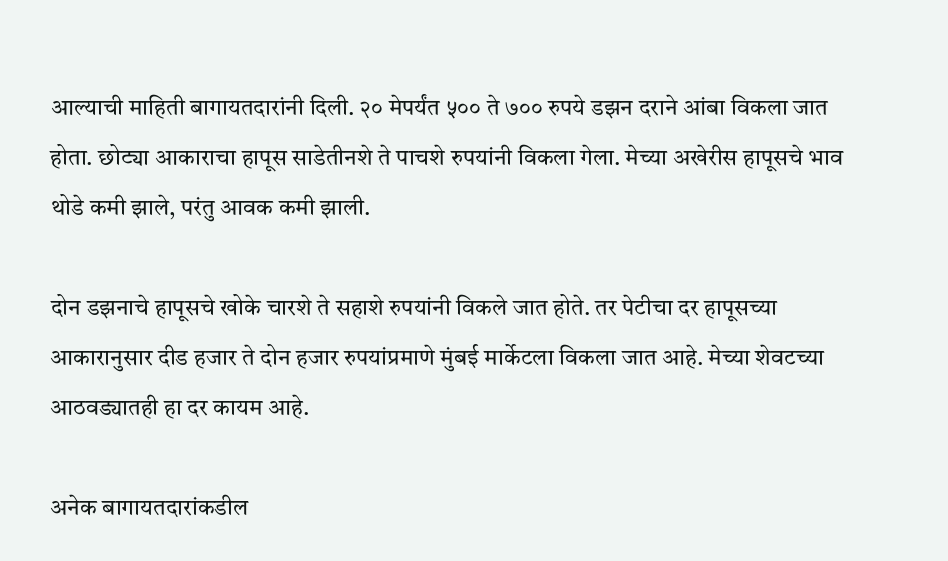आल्याची माहिती बागायतदारांनी दिली. २० मेपर्यंत ५०० ते ७०० रुपये डझन दराने आंबा विकला जात होता. छोट्या आकाराचा हापूस साडेतीनशे ते पाचशे रुपयांनी विकला गेला. मेच्या अखेरीस हापूसचे भाव थोडे कमी झाले, परंतु आवक कमी झाली.

दोन डझनाचे हापूसचे खोके चारशे ते सहाशे रुपयांनी विकले जात होते. तर पेटीचा दर हापूसच्या आकारानुसार दीड हजार ते दोन हजार रुपयांप्रमाणे मुंबई मार्केटला विकला जात आहे. मेच्या शेवटच्या आठवड्यातही हा दर कायम आहे.

अनेक बागायतदारांकडील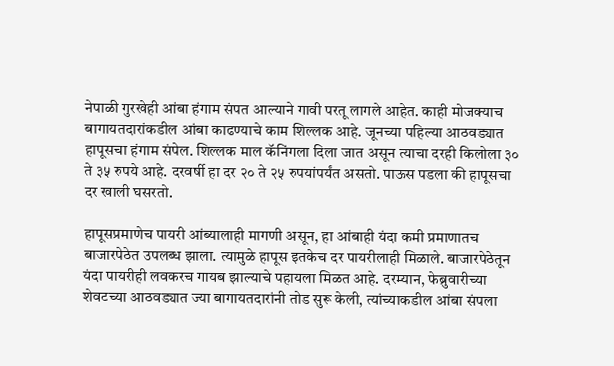नेपाळी गुरखेही आंबा हंगाम संपत आल्याने गावी परतू लागले आहेत. काही मोजक्याच बागायतदारांकडील आंबा काढण्याचे काम शिल्लक आहे. जूनच्या पहिल्या आठवड्यात हापूसचा हंगाम संपेल. शिल्लक माल कॅनिंगला दिला जात असून त्याचा दरही किलोला ३० ते ३५ रुपये आहे. दरवर्षी हा दर २० ते २५ रुपयांपर्यंत असतो. पाऊस पडला की हापूसचा दर खाली घसरतो.

हापूसप्रमाणेच पायरी आंब्यालाही मागणी असून, हा आंबाही यंदा कमी प्रमाणातच बाजारपेठेत उपलब्ध झाला. त्यामुळे हापूस इतकेच दर पायरीलाही मिळाले. बाजारपेठेतून यंदा पायरीही लवकरच गायब झाल्याचे पहायला मिळत आहे. दरम्यान, फेब्रुवारीच्या शेवटच्या आठवड्यात ज्या बागायतदारांनी तोड सुरू केली, त्यांच्याकडील आंबा संपला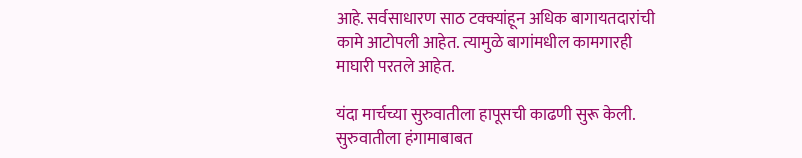आहे. सर्वसाधारण साठ टक्क्यांहून अधिक बागायतदारांची कामे आटोपली आहेत. त्यामुळे बागांमधील कामगारही माघारी परतले आहेत.

यंदा मार्चच्या सुरुवातीला हापूसची काढणी सुरू केली. सुरुवातीला हंगामाबाबत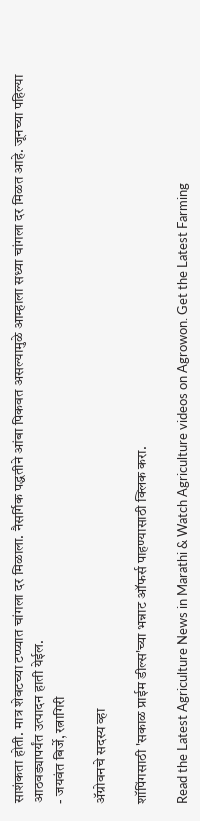साशंकता होती. मात्र शेवटच्या टप्प्यात चांगला दर मिळाला. नैसर्गिक पद्धतीने आंबा पिकवत असल्यामुळे आम्हाला सध्या चांगला दर मिळत आहे. जूनच्या पहिल्या आठवड्यापर्यंत उत्पादन हाती येईल.
- जयवंत बिर्जे, रत्नागिरी

ॲग्रोवनचे सदस्य व्हा

शॉपिंगसाठी 'सकाळ प्राईम डील्स'च्या भन्नाट ऑफर्स पाहण्यासाठी क्लिक करा.

Read the Latest Agriculture News in Marathi & Watch Agriculture videos on Agrowon. Get the Latest Farming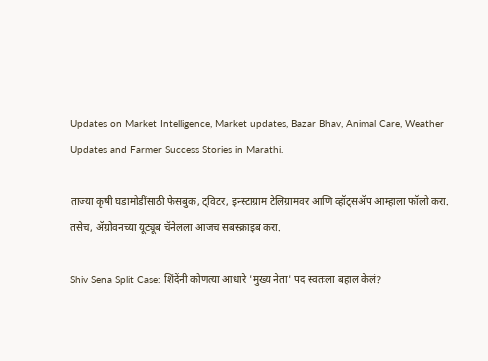Updates on Market Intelligence, Market updates, Bazar Bhav, Animal Care, Weather Updates and Farmer Success Stories in Marathi.

ताज्या कृषी घडामोडींसाठी फेसबुक, ट्विटर, इन्स्टाग्राम टेलिग्रामवर आणि व्हॉट्सॲप आम्हाला फॉलो करा. तसेच, ॲग्रोवनच्या यूट्यूब चॅनेलला आजच सबस्क्राइब करा.

Shiv Sena Split Case: शिंदेंनी कोणत्या आधारे 'मुख्य नेता' पद स्वतःला बहाल केलं?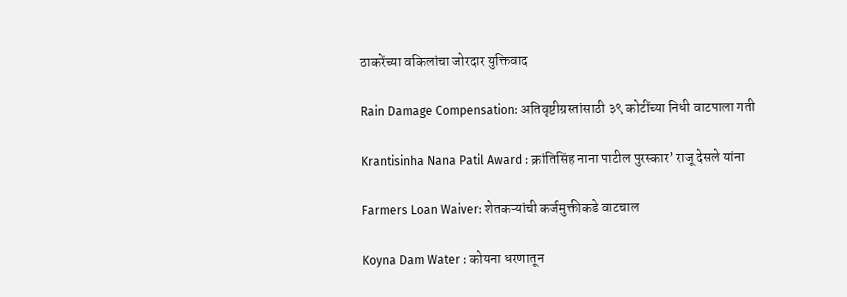ठाकरेंच्या वकिलांचा जोरदार युक्तिवाद

Rain Damage Compensation: अतिवृष्टीग्रस्तांसाठी ३९ कोटींच्या निधी वाटपाला गती

Krantisinha Nana Patil Award : क्रांतिसिंह नाना पाटील पुरस्कार’ राजू देसले यांना

Farmers Loan Waiver: शेतकऱ्यांची कर्जमुक्तीकडे वाटचाल

Koyna Dam Water : कोयना धरणातून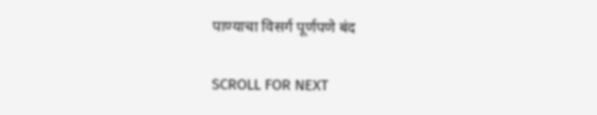पाण्याचा विसर्ग पूर्णपणे बंद

SCROLL FOR NEXT